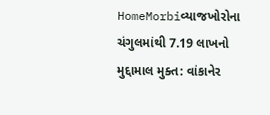HomeMorbiવ્યાજખોરોના ચંગુલમાંથી 7.19 લાખનો મુદ્દામાલ મુક્ત: વાંકાનેર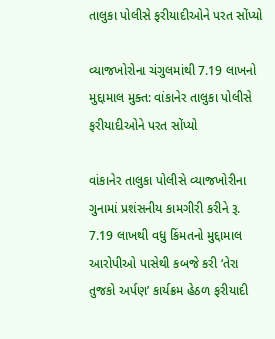તાલુકા પોલીસે ફરીયાદીઓને પરત સોંપ્યો

વ્યાજખોરોના ચંગુલમાંથી 7.19 લાખનો મુદ્દામાલ મુક્ત: વાંકાનેર તાલુકા પોલીસે ફરીયાદીઓને પરત સોંપ્યો

વાંકાનેર તાલુકા પોલીસે વ્યાજખોરીના ગુનામાં પ્રશંસનીય કામગીરી કરીને રૂ. 7.19 લાખથી વધુ કિંમતનો મુદ્દામાલ આરોપીઓ પાસેથી કબજે કરી ‘તેરા તુજકો અર્પણ’ કાર્યક્રમ હેઠળ ફરીયાદી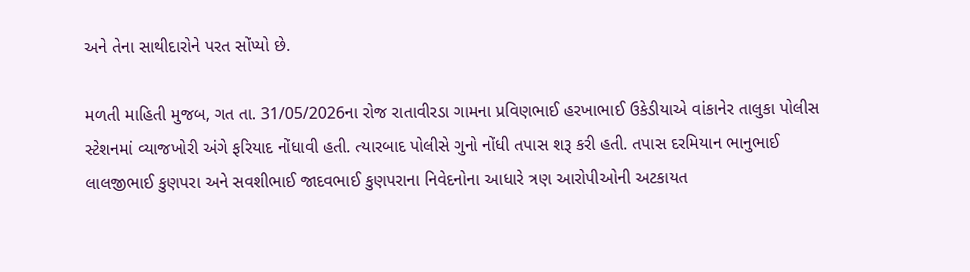અને તેના સાથીદારોને પરત સોંપ્યો છે.

મળતી માહિતી મુજબ, ગત તા. 31/05/2026ના રોજ રાતાવીરડા ગામના પ્રવિણભાઈ હરખાભાઈ ઉકેડીયાએ વાંકાનેર તાલુકા પોલીસ સ્ટેશનમાં વ્યાજખોરી અંગે ફરિયાદ નોંધાવી હતી. ત્યારબાદ પોલીસે ગુનો નોંધી તપાસ શરૂ કરી હતી. તપાસ દરમિયાન ભાનુભાઈ લાલજીભાઈ કુણપરા અને સવશીભાઈ જાદવભાઈ કુણપરાના નિવેદનોના આધારે ત્રણ આરોપીઓની અટકાયત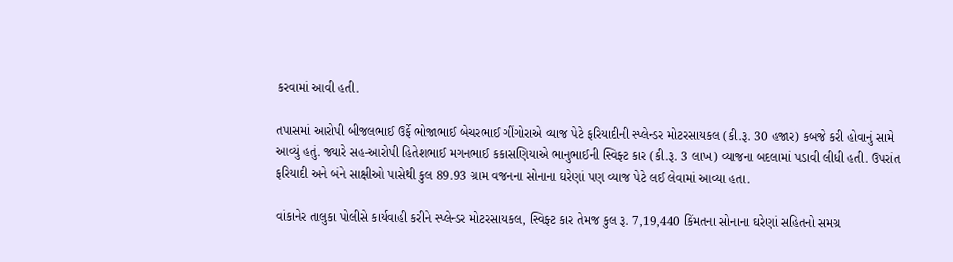કરવામાં આવી હતી.

તપાસમાં આરોપી બીજલભાઈ ઉર્ફે ભોજાભાઈ બેચરભાઈ ગીંગોરાએ વ્યાજ પેટે ફરિયાદીની સ્પ્લેન્ડર મોટરસાયકલ (કી.રૂ. 30 હજાર) કબજે કરી હોવાનું સામે આવ્યું હતું. જ્યારે સહ-આરોપી હિતેશભાઈ મગનભાઈ કકાસણિયાએ ભાનુભાઈની સ્વિફ્ટ કાર (કી.રૂ. 3 લાખ) વ્યાજના બદલામાં પડાવી લીધી હતી. ઉપરાંત ફરિયાદી અને બંને સાક્ષીઓ પાસેથી કુલ 89.93 ગ્રામ વજનના સોનાના ઘરેણાં પણ વ્યાજ પેટે લઈ લેવામાં આવ્યા હતા.

વાંકાનેર તાલુકા પોલીસે કાર્યવાહી કરીને સ્પ્લેન્ડર મોટરસાયકલ, સ્વિફ્ટ કાર તેમજ કુલ રૂ. 7,19,440 કિંમતના સોનાના ઘરેણાં સહિતનો સમગ્ર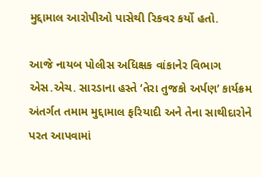મુદ્દામાલ આરોપીઓ પાસેથી રિકવર કર્યો હતો.

આજે નાયબ પોલીસ અધિક્ષક વાંકાનેર વિભાગ એસ.એચ. સારડાના હસ્તે ‘તેરા તુજકો અર્પણ’ કાર્યક્રમ અંતર્ગત તમામ મુદ્દામાલ ફરિયાદી અને તેના સાથીદારોને પરત આપવામાં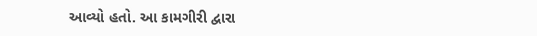આવ્યો હતો. આ કામગીરી દ્વારા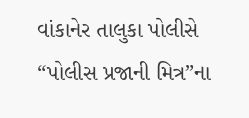વાંકાનેર તાલુકા પોલીસે “પોલીસ પ્રજાની મિત્ર”ના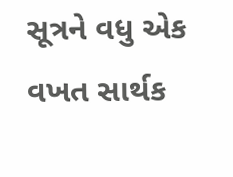સૂત્રને વધુ એક વખત સાર્થક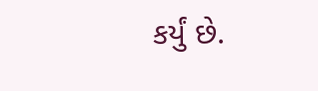કર્યું છે.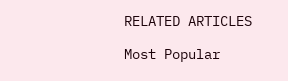RELATED ARTICLES

Most Popular